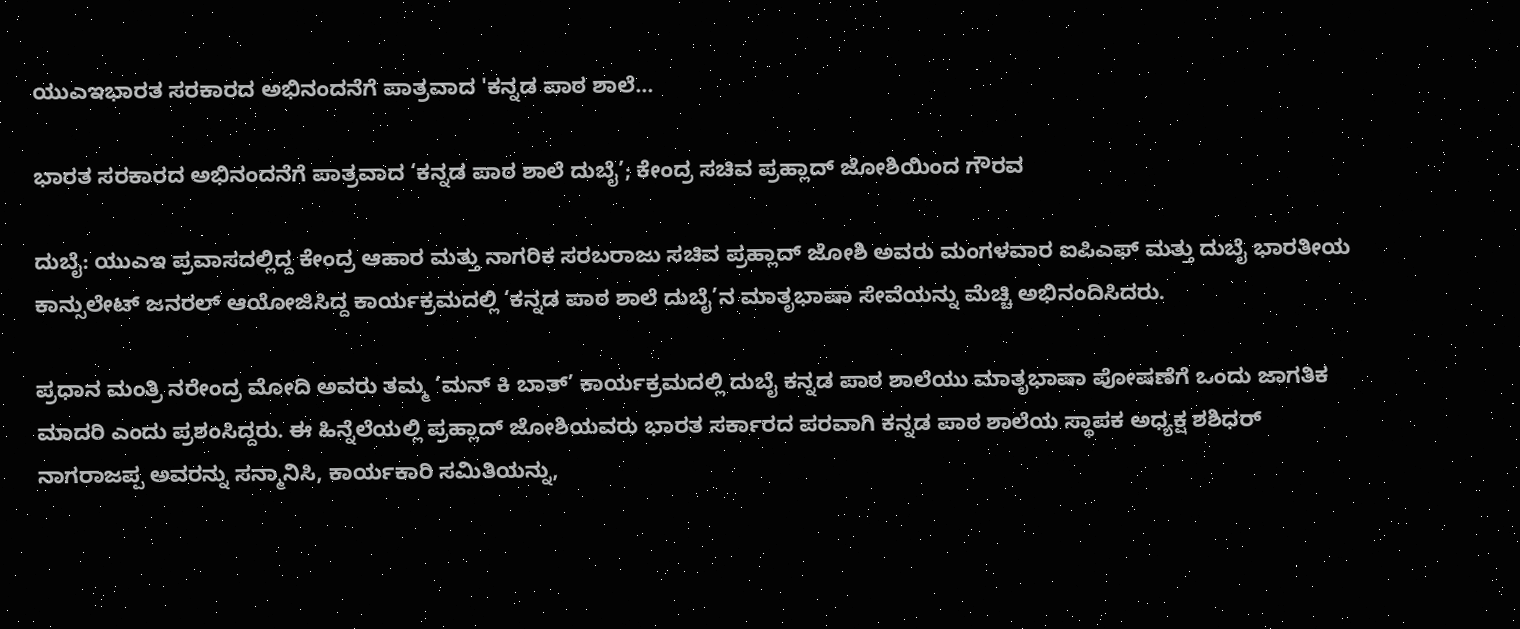ಯುಎಇಭಾರತ ಸರಕಾರದ ಅಭಿನಂದನೆಗೆ ಪಾತ್ರವಾದ 'ಕನ್ನಡ ಪಾಠ ಶಾಲೆ...

ಭಾರತ ಸರಕಾರದ ಅಭಿನಂದನೆಗೆ ಪಾತ್ರವಾದ ‘ಕನ್ನಡ ಪಾಠ ಶಾಲೆ ದುಬೈ’; ಕೇಂದ್ರ ಸಚಿವ ಪ್ರಹ್ಲಾದ್‌ ಜೋಶಿಯಿಂದ ಗೌರವ

ದುಬೈ: ಯುಎಇ ಪ್ರವಾಸದಲ್ಲಿದ್ದ ಕೇಂದ್ರ ಆಹಾರ ಮತ್ತು ನಾಗರಿಕ ಸರಬರಾಜು ಸಚಿವ ಪ್ರಹ್ಲಾದ್‌ ಜೋಶಿ ಅವರು ಮಂಗಳವಾರ ಐಪಿಎಫ್ ಮತ್ತು ದುಬೈ ಭಾರತೀಯ ಕಾನ್ಸುಲೇಟ್ ಜನರಲ್ ಆಯೋಜಿಸಿದ್ದ ಕಾರ್ಯಕ್ರಮದಲ್ಲಿ ‘ಕನ್ನಡ ಪಾಠ ಶಾಲೆ ದುಬೈ’ನ ಮಾತೃಭಾಷಾ ಸೇವೆಯನ್ನು ಮೆಚ್ಚಿ ಅಭಿನಂದಿಸಿದರು.

ಪ್ರಧಾನ ಮಂತ್ರಿ ನರೇಂದ್ರ ಮೋದಿ ಅವರು ತಮ್ಮ ‘ಮನ್ ಕಿ ಬಾತ್’ ಕಾರ್ಯಕ್ರಮದಲ್ಲಿ ದುಬೈ ಕನ್ನಡ ಪಾಠ ಶಾಲೆಯು ಮಾತೃಭಾಷಾ ಪೋಷಣೆಗೆ ಒಂದು ಜಾಗತಿಕ ಮಾದರಿ ಎಂದು ಪ್ರಶಂಸಿದ್ದರು. ಈ ಹಿನ್ನೆಲೆಯಲ್ಲಿ ಪ್ರಹ್ಲಾದ್ ಜೋಶಿಯವರು ಭಾರತ ಸರ್ಕಾರದ ಪರವಾಗಿ ಕನ್ನಡ ಪಾಠ ಶಾಲೆಯ ಸ್ಥಾಪಕ ಅಧ್ಯಕ್ಷ ಶಶಿಧರ್ ನಾಗರಾಜಪ್ಪ ಅವರನ್ನು ಸನ್ಮಾನಿಸಿ, ಕಾರ್ಯಕಾರಿ ಸಮಿತಿಯನ್ನು,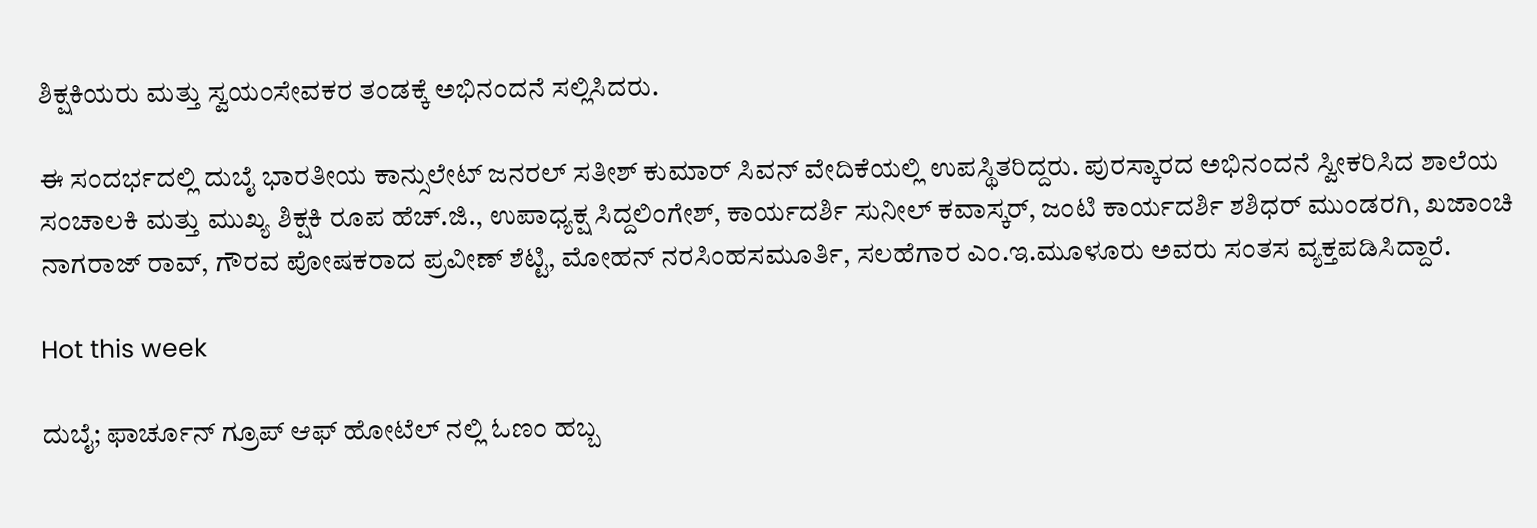ಶಿಕ್ಷಕಿಯರು ಮತ್ತು ಸ್ವಯಂಸೇವಕರ ತಂಡಕ್ಕೆ ಅಭಿನಂದನೆ ಸಲ್ಲಿಸಿದರು.

ಈ ಸಂದರ್ಭದಲ್ಲಿ ದುಬೈ ಭಾರತೀಯ ಕಾನ್ಸುಲೇಟ್ ಜನರಲ್ ಸತೀಶ್ ಕುಮಾರ್ ಸಿವನ್ ವೇದಿಕೆಯಲ್ಲಿ ಉಪಸ್ಥಿತರಿದ್ದರು. ಪುರಸ್ಕಾರದ ಅಭಿನಂದನೆ ಸ್ವೀಕರಿಸಿದ ಶಾಲೆಯ ಸಂಚಾಲಕಿ ಮತ್ತು ಮುಖ್ಯ ಶಿಕ್ಷಕಿ ರೂಪ ಹೆಚ್.ಜಿ., ಉಪಾಧ್ಯಕ್ಷ ಸಿದ್ದಲಿಂಗೇಶ್, ಕಾರ್ಯದರ್ಶಿ ಸುನೀಲ್ ಕವಾಸ್ಕರ್, ಜಂಟಿ ಕಾರ್ಯದರ್ಶಿ ಶಶಿಧರ್ ಮುಂಡರಗಿ, ಖಜಾಂಚಿ ನಾಗರಾಜ್ ರಾವ್, ಗೌರವ ಪೋಷಕರಾದ ಪ್ರವೀಣ್ ಶೆಟ್ಟಿ, ಮೋಹನ್ ನರಸಿಂಹಸಮೂರ್ತಿ, ಸಲಹೆಗಾರ ಎಂ.ಇ.ಮೂಳೂರು ಅವರು ಸಂತಸ ವ್ಯಕ್ತಪಡಿಸಿದ್ದಾರೆ.

Hot this week

ದುಬೈ; ಫಾರ್ಚೂನ್ ಗ್ರೂಪ್ ಆಫ್ ಹೋಟೆಲ್ ನಲ್ಲಿ ಓಣಂ ಹಬ್ಬ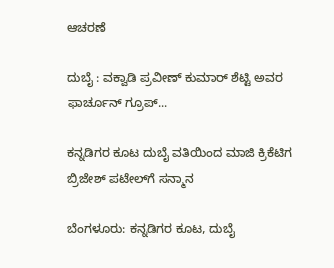ಆಚರಣೆ

ದುಬೈ : ವಕ್ವಾಡಿ ಪ್ರವೀಣ್ ಕುಮಾರ್ ಶೆಟ್ಟಿ ಅವರ ಫಾರ್ಚೂನ್ ಗ್ರೂಪ್...

ಕನ್ನಡಿಗರ ಕೂಟ ದುಬೈ ವತಿಯಿಂದ ಮಾಜಿ ಕ್ರಿಕೆಟಿಗ ಬ್ರಿಜೇಶ್ ಪಟೇಲ್‌ಗೆ ಸನ್ಮಾನ

ಬೆಂಗಳೂರು: ಕನ್ನಡಿಗರ ಕೂಟ, ದುಬೈ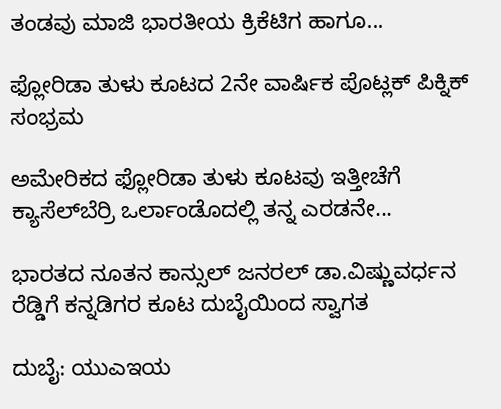ತಂಡವು ಮಾಜಿ ಭಾರತೀಯ ಕ್ರಿಕೆಟಿಗ ಹಾಗೂ...

ಫ್ಲೋರಿಡಾ ತುಳು ಕೂಟದ 2ನೇ ವಾರ್ಷಿಕ ಪೊಟ್ಲಕ್ ಪಿಕ್ನಿಕ್ ಸಂಭ್ರಮ

ಅಮೇರಿಕದ ಫ್ಲೋರಿಡಾ ತುಳು ಕೂಟವು ಇತ್ತೀಚೆಗೆ ಕ್ಯಾಸೆಲ್‌ಬೆರ್ರಿ ಒರ್ಲಾಂಡೊದಲ್ಲಿ ತನ್ನ ಎರಡನೇ...

ಭಾರತದ ನೂತನ ಕಾನ್ಸುಲ್ ಜನರಲ್ ಡಾ.ವಿಷ್ಣುವರ್ಧನ ರೆಡ್ಡಿಗೆ ಕನ್ನಡಿಗರ ಕೂಟ ದುಬೈಯಿಂದ ಸ್ವಾಗತ

ದುಬೈ: ಯುಎಇಯ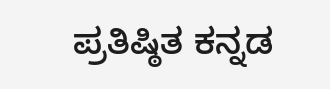ಪ್ರತಿಷ್ಠಿತ ಕನ್ನಡ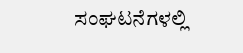ಸಂಘಟನೆಗಳಲ್ಲಿ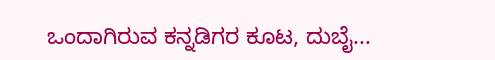ಒಂದಾಗಿರುವ ಕನ್ನಡಿಗರ ಕೂಟ, ದುಬೈ...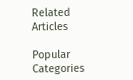Related Articles

Popular Categories